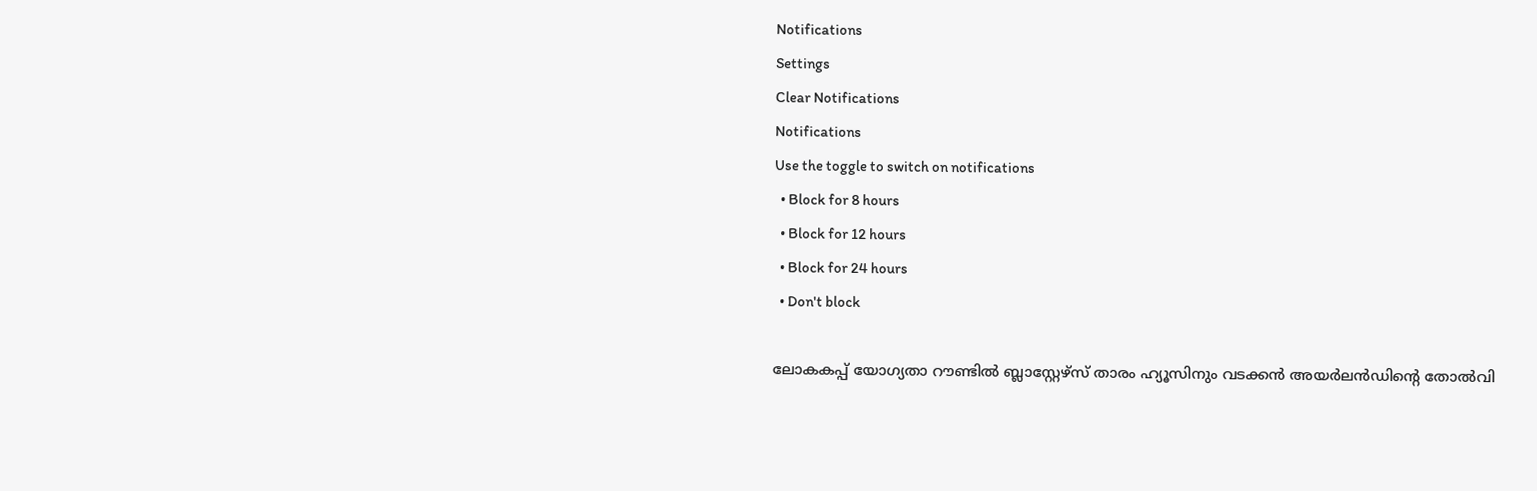Notifications
Settings
Clear Notifications
Notifications
Use the toggle to switch on notifications
  • Block for 8 hours
  • Block for 12 hours
  • Block for 24 hours
  • Don't block

ലോകകപ്പ് യോഗ്യതാ റൗണ്ടില്‍ ബ്ലാസ്റ്റേഴ്‌സ് താരം ഹ്യൂസിനും വടക്കന്‍ അയര്‍ലന്‍ഡിന്റെ തോല്‍വി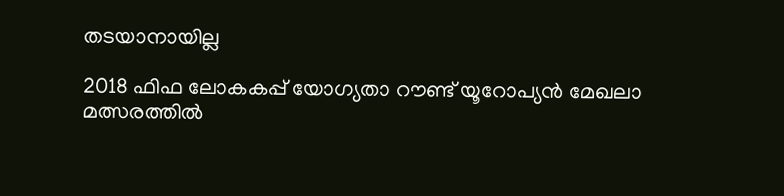തടയാനായില്ല

2018 ഫിഫ ലോകകപ്പ് യോഗ്യതാ റൗണ്ട് യൂറോപ്യന്‍ മേഖലാ മത്സരത്തില്‍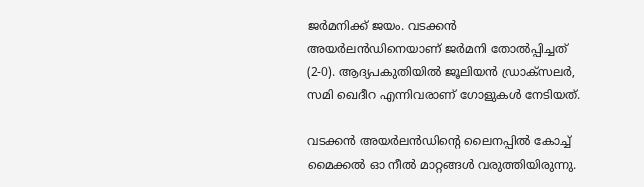ജര്‍മനിക്ക് ജയം. വടക്കന്‍ അയര്‍ലന്‍ഡിനെയാണ് ജര്‍മനി തോല്‍പ്പിച്ചത് (2-0). ആദ്യപകുതിയില്‍ ജൂലിയന്‍ ഡ്രാക്‌സലര്‍, സമി ഖെദീറ എന്നിവരാണ് ഗോളുകള്‍ നേടിയത്.

വടക്കന്‍ അയര്‍ലന്‍ഡിന്റെ ലൈനപ്പില്‍ കോച്ച് മൈക്കല്‍ ഓ നീല്‍ മാറ്റങ്ങള്‍ വരുത്തിയിരുന്നു.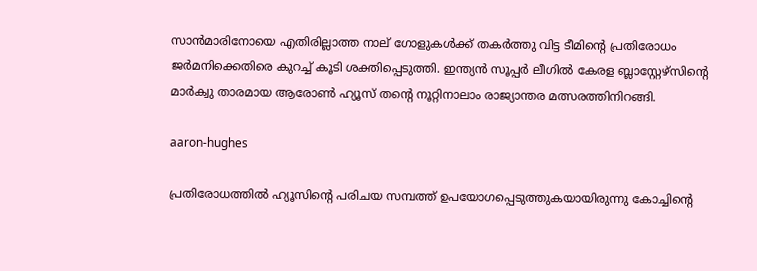സാന്‍മാരിനോയെ എതിരില്ലാത്ത നാല് ഗോളുകള്‍ക്ക് തകര്‍ത്തു വിട്ട ടീമിന്റെ പ്രതിരോധം ജര്‍മനിക്കെതിരെ കുറച്ച് കൂടി ശക്തിപ്പെടുത്തി. ഇന്ത്യന്‍ സൂപ്പര്‍ ലീഗില്‍ കേരള ബ്ലാസ്റ്റേഴ്‌സിന്റെ മാര്‍ക്വു താരമായ ആരോണ്‍ ഹ്യൂസ് തന്റെ നൂറ്റിനാലാം രാജ്യാന്തര മത്സരത്തിനിറങ്ങി.

aaron-hughes

പ്രതിരോധത്തില്‍ ഹ്യൂസിന്റെ പരിചയ സമ്പത്ത് ഉപയോഗപ്പെടുത്തുകയായിരുന്നു കോച്ചിന്റെ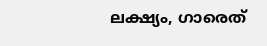ലക്ഷ്യം, ഗാരെത്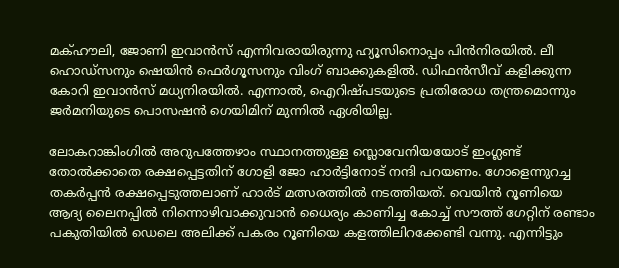മക്ഹൗലി, ജോണി ഇവാന്‍സ് എന്നിവരായിരുന്നു ഹ്യൂസിനൊപ്പം പിന്‍നിരയില്‍. ലീ ഹൊഡ്‌സനും ഷെയിന്‍ ഫെര്‍ഗൂസനും വിംഗ് ബാക്കുകളില്‍. ഡിഫന്‍സീവ് കളിക്കുന്ന കോറി ഇവാന്‍സ് മധ്യനിരയില്‍. എന്നാല്‍, ഐറിഷ്പടയുടെ പ്രതിരോധ തന്ത്രമൊന്നും ജര്‍മനിയുടെ പൊസഷന്‍ ഗെയിമിന് മുന്നില്‍ ഏശിയില്ല.

ലോകറാങ്കിംഗില്‍ അറുപത്തേഴാം സ്ഥാനത്തുള്ള സ്ലൊവേനിയയോട് ഇംഗ്ലണ്ട് തോല്‍ക്കാതെ രക്ഷപ്പെട്ടതിന് ഗോളി ജോ ഹാര്‍ട്ടിനോട് നന്ദി പറയണം. ഗോളെന്നുറച്ച തകര്‍പ്പന്‍ രക്ഷപ്പെടുത്തലാണ് ഹാര്‍ട് മത്സരത്തില്‍ നടത്തിയത്. വെയിന്‍ റൂണിയെ ആദ്യ ലൈനപ്പില്‍ നിന്നൊഴിവാക്കുവാന്‍ ധൈര്യം കാണിച്ച കോച്ച് സൗത്ത് ഗേറ്റിന് രണ്ടാം പകുതിയില്‍ ഡെലെ അലിക്ക് പകരം റൂണിയെ കളത്തിലിറക്കേണ്ടി വന്നു. എന്നിട്ടും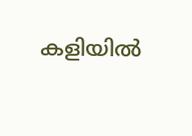കളിയില്‍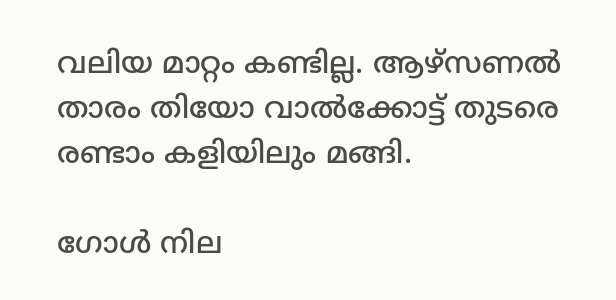വലിയ മാറ്റം കണ്ടില്ല. ആഴ്‌സണല്‍ താരം തിയോ വാല്‍ക്കോട്ട് തുടരെ രണ്ടാം കളിയിലും മങ്ങി.

ഗോള്‍ നില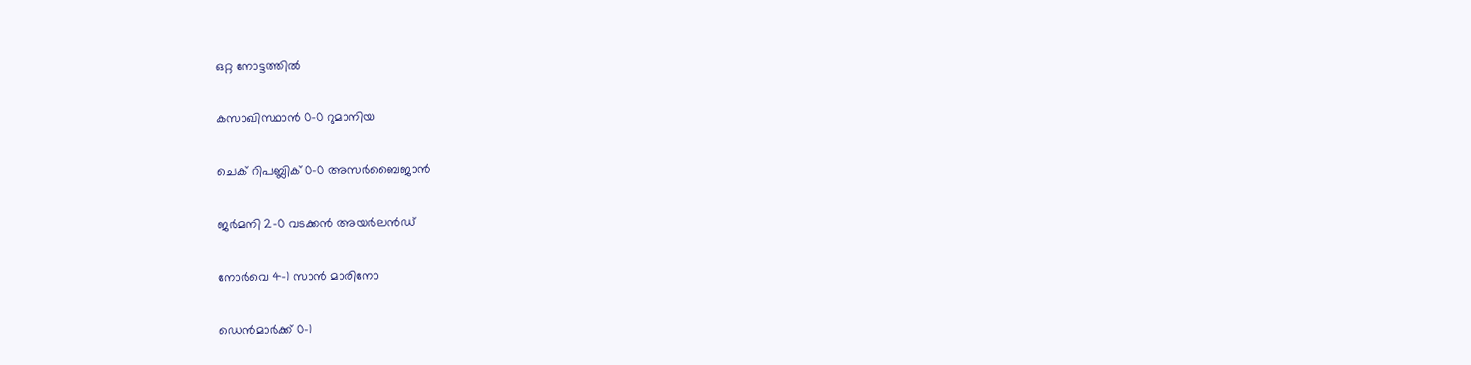ഒറ്റ നോട്ടത്തില്‍

കസാഖിസ്ഥാന്‍ 0-0 റുമാനിയ

ചെക് റിപബ്ലിക് 0-0 അസര്‍ബൈജാന്‍

ജര്‍മനി 2-0 വടക്കന്‍ അയര്‍ലന്‍ഡ്

നോര്‍വെ 4-1 സാന്‍ മാരിനോ

ഡെന്‍മാര്‍ക്ക് 0-1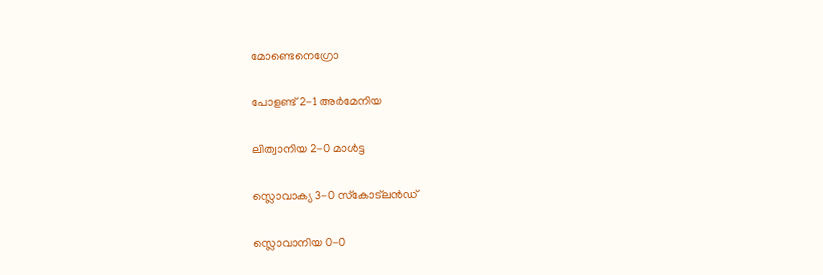മോണ്ടെനെഗ്രോ

പോളണ്ട് 2-1 അര്‍മേനിയ

ലിത്വാനിയ 2-0 മാള്‍ട്ട

സ്ലൊവാക്യ 3-0 സ്‌കോട്‌ലന്‍ഡ്

സ്ലൊവാനിയ 0-0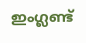ഇംഗ്ലണ്ട്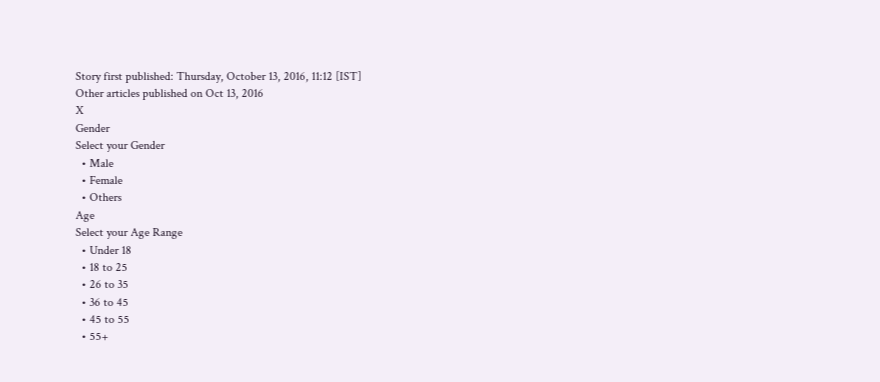Story first published: Thursday, October 13, 2016, 11:12 [IST]
Other articles published on Oct 13, 2016
X
Gender
Select your Gender
  • Male
  • Female
  • Others
Age
Select your Age Range
  • Under 18
  • 18 to 25
  • 26 to 35
  • 36 to 45
  • 45 to 55
  • 55+